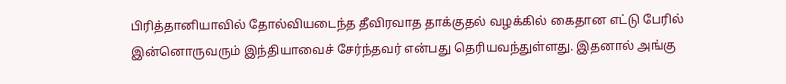பிரித்தானியாவில் தோல்வியடைந்த தீவிரவாத தாக்குதல் வழக்கில் கைதான எட்டு பேரில் இன்னொருவரும் இந்தியாவைச் சேர்ந்தவர் என்பது தெரியவந்துள்ளது. இதனால் அங்கு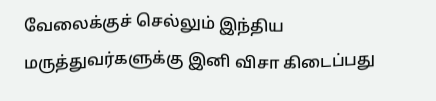வேலைக்குச் செல்லும் இந்திய மருத்துவர்களுக்கு இனி விசா கிடைப்பது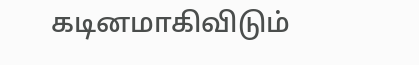கடினமாகிவிடும்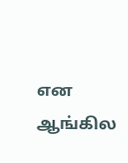என ஆங்கில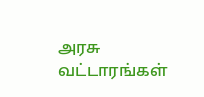அரசு வட்டாரங்கள்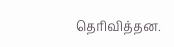தெரிவித்தன.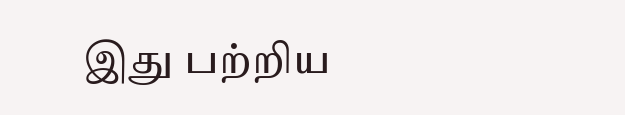இது பற்றிய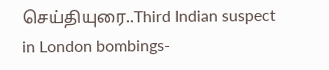செய்தியுரை..Third Indian suspect in London bombings-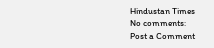Hindustan Times
No comments:
Post a Comment